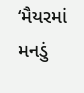‘મૈયરમાં મનડું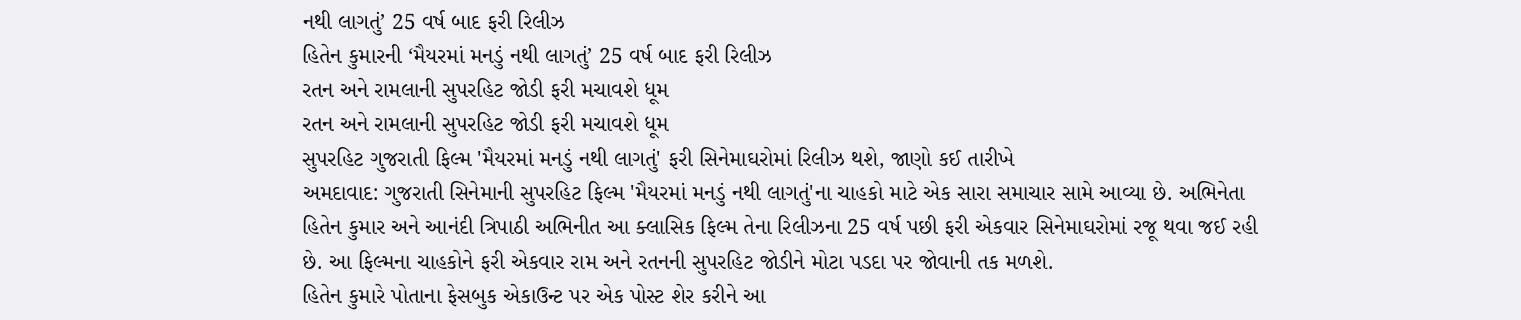નથી લાગતું’ 25 વર્ષ બાદ ફરી રિલીઝ
હિતેન કુમારની ‘મૈયરમાં મનડું નથી લાગતું’ 25 વર્ષ બાદ ફરી રિલીઝ
રતન અને રામલાની સુપરહિટ જોડી ફરી મચાવશે ધૂમ
રતન અને રામલાની સુપરહિટ જોડી ફરી મચાવશે ધૂમ
સુપરહિટ ગુજરાતી ફિલ્મ 'મૈયરમાં મનડું નથી લાગતું' ફરી સિનેમાઘરોમાં રિલીઝ થશે, જાણો કઈ તારીખે
અમદાવાદ: ગુજરાતી સિનેમાની સુપરહિટ ફિલ્મ 'મૈયરમાં મનડું નથી લાગતું'ના ચાહકો માટે એક સારા સમાચાર સામે આવ્યા છે. અભિનેતા હિતેન કુમાર અને આનંદી ત્રિપાઠી અભિનીત આ ક્લાસિક ફિલ્મ તેના રિલીઝના 25 વર્ષ પછી ફરી એકવાર સિનેમાઘરોમાં રજૂ થવા જઈ રહી છે. આ ફિલ્મના ચાહકોને ફરી એકવાર રામ અને રતનની સુપરહિટ જોડીને મોટા પડદા પર જોવાની તક મળશે.
હિતેન કુમારે પોતાના ફેસબુક એકાઉન્ટ પર એક પોસ્ટ શેર કરીને આ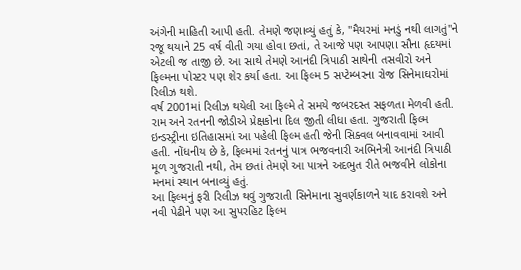અંગેની માહિતી આપી હતી. તેમણે જણાવ્યું હતું કે, "મૈયરમાં મનડું નથી લાગતું"ને રજૂ થયાને 25 વર્ષ વીતી ગયા હોવા છતાં, તે આજે પણ આપણા સૌના હૃદયમાં એટલી જ તાજી છે. આ સાથે તેમણે આનંદી ત્રિપાઠી સાથેની તસવીરો અને ફિલ્મના પોસ્ટર પણ શેર કર્યા હતા. આ ફિલ્મ 5 સપ્ટેમ્બરના રોજ સિનેમાઘરોમાં રિલીઝ થશે.
વર્ષ 2001માં રિલીઝ થયેલી આ ફિલ્મે તે સમયે જબરદસ્ત સફળતા મેળવી હતી. રામ અને રતનની જોડીએ પ્રેક્ષકોના દિલ જીતી લીધા હતા. ગુજરાતી ફિલ્મ ઇન્ડસ્ટ્રીના ઇતિહાસમાં આ પહેલી ફિલ્મ હતી જેની સિક્વલ બનાવવામાં આવી હતી. નોંધનીય છે કે, ફિલ્મમાં રતનનું પાત્ર ભજવનારી અભિનેત્રી આનંદી ત્રિપાઠી મૂળ ગુજરાતી નથી, તેમ છતાં તેમણે આ પાત્રને અદભુત રીતે ભજવીને લોકોના મનમાં સ્થાન બનાવ્યું હતું.
આ ફિલ્મનું ફરી રિલીઝ થવું ગુજરાતી સિનેમાના સુવર્ણકાળને યાદ કરાવશે અને નવી પેઢીને પણ આ સુપરહિટ ફિલ્મ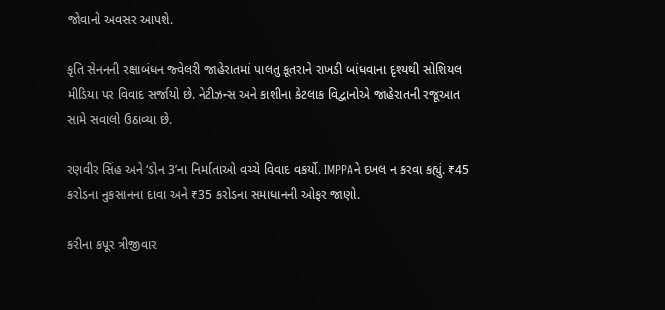જોવાનો અવસર આપશે.

કૃતિ સેનનની રક્ષાબંધન જ્વેલરી જાહેરાતમાં પાલતુ કૂતરાને રાખડી બાંધવાના દૃશ્યથી સોશિયલ મીડિયા પર વિવાદ સર્જાયો છે. નેટીઝન્સ અને કાશીના કેટલાક વિદ્વાનોએ જાહેરાતની રજૂઆત સામે સવાલો ઉઠાવ્યા છે.

રણવીર સિંહ અને ‘ડોન 3’ના નિર્માતાઓ વચ્ચે વિવાદ વકર્યો. IMPPAને દખલ ન કરવા કહ્યું. ₹45 કરોડના નુકસાનના દાવા અને ₹35 કરોડના સમાધાનની ઓફર જાણો.

કરીના કપૂર ત્રીજીવાર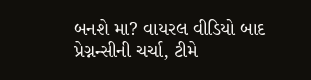બનશે મા? વાયરલ વીડિયો બાદ પ્રેગ્નન્સીની ચર્ચા, ટીમે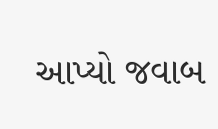આપ્યો જવાબ